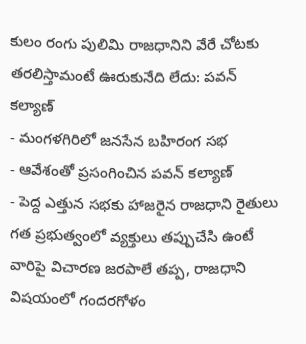కులం రంగు పులిమి రాజధానిని వేరే చోటకు తరలిస్తామంటే ఊరుకునేది లేదు: పవన్ కల్యాణ్
- మంగళగిరిలో జనసేన బహిరంగ సభ
- ఆవేశంతో ప్రసంగించిన పవన్ కల్యాణ్
- పెద్ద ఎత్తున సభకు హాజరైన రాజధాని రైతులు
గత ప్రభుత్వంలో వ్యక్తులు తప్పుచేసి ఉంటే వారిపై విచారణ జరపాలే తప్ప, రాజధాని విషయంలో గందరగోళం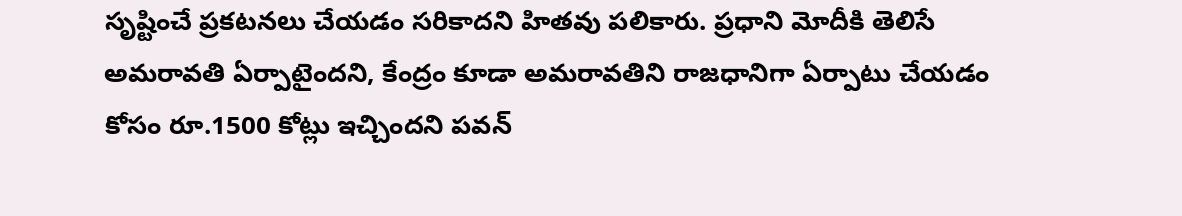సృష్టించే ప్రకటనలు చేయడం సరికాదని హితవు పలికారు. ప్రధాని మోదీకి తెలిసే అమరావతి ఏర్పాటైందని, కేంద్రం కూడా అమరావతిని రాజధానిగా ఏర్పాటు చేయడం కోసం రూ.1500 కోట్లు ఇచ్చిందని పవన్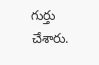గుర్తు చేశారు.